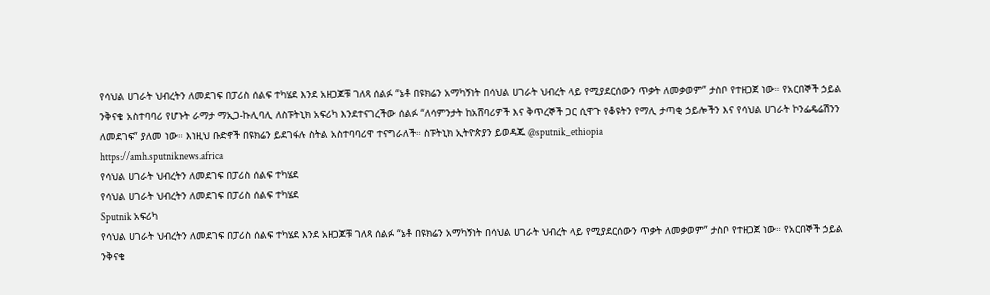የሳህል ሀገራት ህብረትን ለመደገፍ በፓሪስ ሰልፍ ተካሄደ እንደ አዘጋጆቹ ገለጻ ሰልፉ “ኔቶ በዩክሬን አማካኝነት በሳህል ሀገራት ህብረት ላይ የሚያደርሰውን ጥቃት ለመቃወም” ታስቦ የተዘጋጀ ነው። የአርበኞች ኃይል ንቅናቄ አስተባባሪ የሆኑት ራማታ ማኢጋ-ኩሊባሊ ለስፑትኒክ አፍሪካ እንደተናገረችው ሰልፉ “ለሳምንታት ከአሸባሪዎች እና ቅጥረኞች ጋር ሲዋጉ የቆዩትን የማሊ ታጣቂ ኃይሎችን እና የሳህል ሀገራት ኮንፌዴሬሽንን ለመደገፍ” ያለመ ነው። እነዚህ ቡድኖች በዩክሬን ይደገፋሉ ስትል አስተባባሪዋ ተናግራለች። ስፑትኒክ ኢትዮጵያን ይወዳጁ @sputnik_ethiopia
https://amh.sputniknews.africa
የሳህል ሀገራት ህብረትን ለመደገፍ በፓሪስ ሰልፍ ተካሄደ
የሳህል ሀገራት ህብረትን ለመደገፍ በፓሪስ ሰልፍ ተካሄደ
Sputnik አፍሪካ
የሳህል ሀገራት ህብረትን ለመደገፍ በፓሪስ ሰልፍ ተካሄደ እንደ አዘጋጆቹ ገለጻ ሰልፉ “ኔቶ በዩክሬን አማካኝነት በሳህል ሀገራት ህብረት ላይ የሚያደርሰውን ጥቃት ለመቃወም” ታስቦ የተዘጋጀ ነው። የአርበኞች ኃይል ንቅናቄ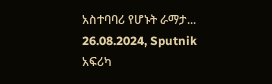አስተባባሪ የሆኑት ራማታ... 26.08.2024, Sputnik አፍሪካ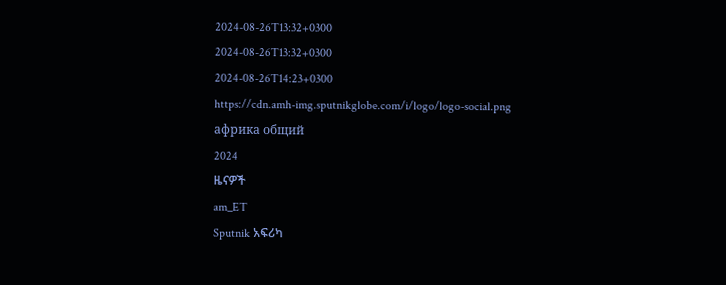2024-08-26T13:32+0300
2024-08-26T13:32+0300
2024-08-26T14:23+0300
https://cdn.amh-img.sputnikglobe.com/i/logo/logo-social.png
африка общий
2024
ዜናዎች
am_ET
Sputnik አፍሪካ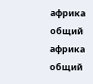африка общий
африка общий